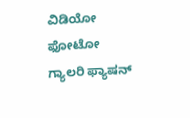ವಿಡಿಯೋ ಫೋಟೋ ಗ್ಯಾಲರಿ ಫ್ಯಾಷನ್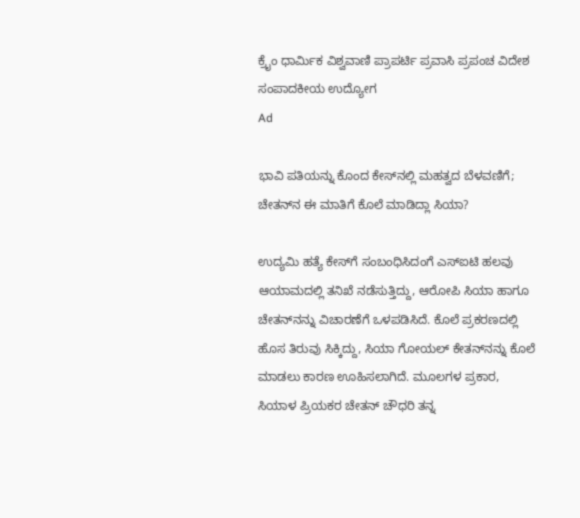ಕ್ರೈಂ ಧಾರ್ಮಿಕ ವಿಶ್ವವಾಣಿ ಪ್ರಾಪರ್ಟಿ ಪ್ರವಾಸಿ ಪ್ರಪಂಚ ವಿದೇಶ ಸಂಪಾದಕೀಯ ಉದ್ಯೋಗ
Ad

ಭಾವಿ ಪತಿಯನ್ನು ಕೊಂದ ಕೇಸ್‌ನಲ್ಲಿ ಮಹತ್ವದ ಬೆಳವಣಿಗೆ; ಚೇತನ್‌ನ ಈ ಮಾತಿಗೆ ಕೊಲೆ ಮಾಡಿದ್ಲಾ ಸಿಯಾ?

ಉದ್ಯಮಿ ಹತ್ಯೆ ಕೇಸ್‌ಗೆ ಸಂಬಂಧಿಸಿದಂಗೆ ಎಸ್‌ಐಟಿ ಹಲವು ಆಯಾಮದಲ್ಲಿ ತನಿಖೆ ನಡೆಸುತ್ತಿದ್ದು, ಆರೋಪಿ ಸಿಯಾ ಹಾಗೂ ಚೇತನ್‌ನನ್ನು ವಿಚಾರಣೆಗೆ ಒಳಪಡಿಸಿದೆ. ಕೊಲೆ ಪ್ರಕರಣದಲ್ಲಿ ಹೊಸ ತಿರುವು ಸಿಕ್ಕಿದ್ದು, ಸಿಯಾ ಗೋಯಲ್ ಕೇತನ್‌ನನ್ನು ಕೊಲೆ ಮಾಡಲು ಕಾರಣ ಊಹಿಸಲಾಗಿದೆ. ಮೂಲಗಳ ಪ್ರಕಾರ, ಸಿಯಾಳ ಪ್ರಿಯಕರ ಚೇತನ್ ಚೌಧರಿ ತನ್ನ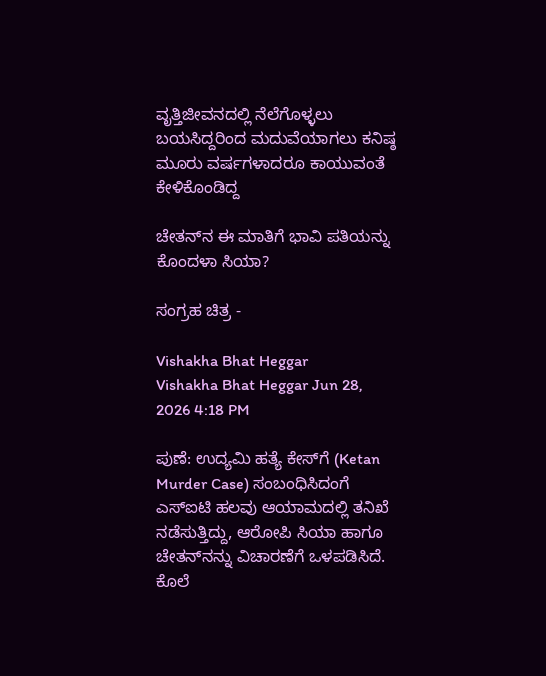ವೃತ್ತಿಜೀವನದಲ್ಲಿ ನೆಲೆಗೊಳ್ಳಲು ಬಯಸಿದ್ದರಿಂದ ಮದುವೆಯಾಗಲು ಕನಿಷ್ಠ ಮೂರು ವರ್ಷಗಳಾದರೂ ಕಾಯುವಂತೆ ಕೇಳಿಕೊಂಡಿದ್ದ

ಚೇತನ್‌ನ ಈ ಮಾತಿಗೆ ಭಾವಿ ಪತಿಯನ್ನು ಕೊಂದಳಾ ಸಿಯಾ?

ಸಂಗ್ರಹ ಚಿತ್ರ -

Vishakha Bhat Heggar
Vishakha Bhat Heggar Jun 28, 2026 4:18 PM

ಪುಣೆ: ಉದ್ಯಮಿ ಹತ್ಯೆ ಕೇಸ್‌ಗೆ (Ketan Murder Case) ಸಂಬಂಧಿಸಿದಂಗೆ ಎಸ್‌ಐಟಿ ಹಲವು ಆಯಾಮದಲ್ಲಿ ತನಿಖೆ ನಡೆಸುತ್ತಿದ್ದು, ಆರೋಪಿ ಸಿಯಾ ಹಾಗೂ ಚೇತನ್‌ನನ್ನು ವಿಚಾರಣೆಗೆ ಒಳಪಡಿಸಿದೆ. ಕೊಲೆ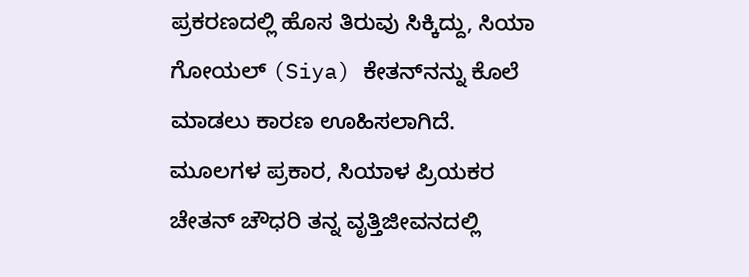ಪ್ರಕರಣದಲ್ಲಿ ಹೊಸ ತಿರುವು ಸಿಕ್ಕಿದ್ದು, ಸಿಯಾ ಗೋಯಲ್ (Siya) ಕೇತನ್‌ನನ್ನು ಕೊಲೆ ಮಾಡಲು ಕಾರಣ ಊಹಿಸಲಾಗಿದೆ. ಮೂಲಗಳ ಪ್ರಕಾರ, ಸಿಯಾಳ ಪ್ರಿಯಕರ ಚೇತನ್ ಚೌಧರಿ ತನ್ನ ವೃತ್ತಿಜೀವನದಲ್ಲಿ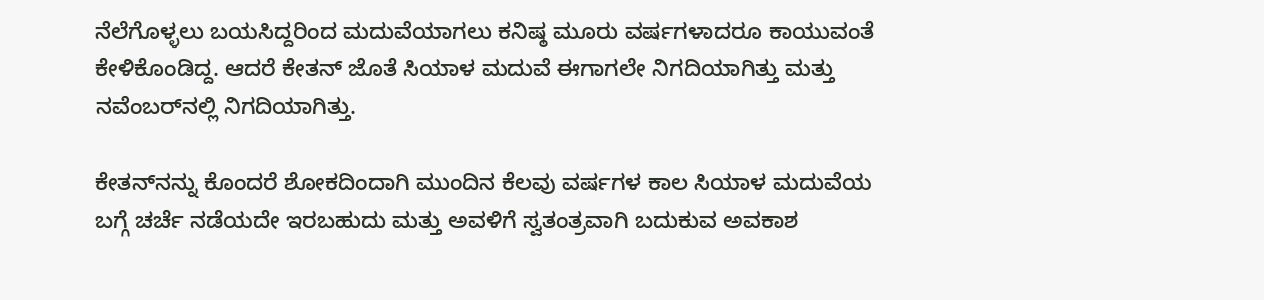ನೆಲೆಗೊಳ್ಳಲು ಬಯಸಿದ್ದರಿಂದ ಮದುವೆಯಾಗಲು ಕನಿಷ್ಠ ಮೂರು ವರ್ಷಗಳಾದರೂ ಕಾಯುವಂತೆ ಕೇಳಿಕೊಂಡಿದ್ದ. ಆದರೆ ಕೇತನ್ ಜೊತೆ ಸಿಯಾಳ ಮದುವೆ ಈಗಾಗಲೇ ನಿಗದಿಯಾಗಿತ್ತು ಮತ್ತು ನವೆಂಬರ್‌ನಲ್ಲಿ ನಿಗದಿಯಾಗಿತ್ತು.

ಕೇತನ್‌ನನ್ನು ಕೊಂದರೆ ಶೋಕದಿಂದಾಗಿ ಮುಂದಿನ ಕೆಲವು ವರ್ಷಗಳ ಕಾಲ ಸಿಯಾಳ ಮದುವೆಯ ಬಗ್ಗೆ ಚರ್ಚೆ ನಡೆಯದೇ ಇರಬಹುದು ಮತ್ತು ಅವಳಿಗೆ ಸ್ವತಂತ್ರವಾಗಿ ಬದುಕುವ ಅವಕಾಶ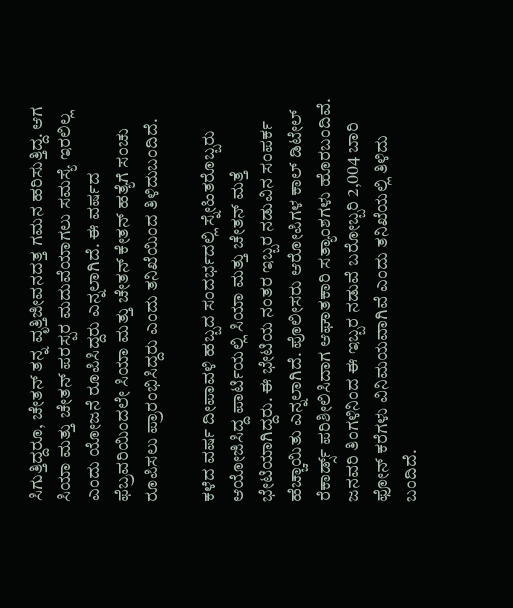ಸಿಗುತ್ತಿದ್ದರೂ, ಚೇತನ್ ತನ್ನ ವೃತ್ತಿಜೀವನದತ್ತ ಗಮನ ಹರಿಸುತ್ತಿದ್ದ. ಆಗ ಸಿಯಾ ಮತ್ತು ಚೇತನ್ ಪರಸ್ಪರ ಮದುವೆಯಾಗಲು ಸಮಸ್ಯೆ ಇರಲಿಲ್ಲ ಎಂದು ಯೋಜನೆ ರೂಪಿಸಿದ್ದರು ಎನ್ನಲಾಗಿದೆ. ಈ ವರ್ಷದ ಫೆಬ್ರವರಿಯಿಂದಲೇ ಸಿಯಾ ಮತ್ತು ಚೇತನ್ ಕೇತನ್ ಹತ್ಯೆಗೆ ಸಂಚು ರೂಪಿಸಲು ಪ್ರಾರಂಭಿಸಿದ್ದರು ಎಂದು ತನಿಖೆಯಿಂದ ತಿಳಿದುಬಂದಿದೆ.

ಕಳೆದ ವರ್ಷ ದೀಪಾವಳಿ ಹಬ್ಬದ ಸಂದರ್ಭದಲ್ಲಿ ಸ್ನೇಹಿತರೊಬ್ಬರು ಆಯೋಜಿಸಿದ್ದ ಪಾರ್ಟಿಯಲ್ಲಿ ಸಿಯಾ ಮತ್ತು ಚೇತನ್ ಮತ್ತೆ ಭೇಟಿಯಾಗಿದ್ದರು. ಈ ಭೇಟಿಯ ನಂತರ ಇಬ್ಬರ ನಡುವಿನ ಸಂಪರ್ಕ ಹೆಚ್ಚಾಯಿತು ಎನ್ನಲಾಗಿದೆ. ಪೊಲೀಸರು ಆರೋಪಿಗಳ ಕಾಲ್ ಡಿಟೇಲ್ ರೆಕಾರ್ಡ್ಸ್ ಪರಿಶೀಲಿಸಿದಾಗ ಆಘಾತಕಾರಿ ಸತ್ಯಾಂಶಗಳು ಹೊರಬಂದಿವೆ. ಜನವರಿ ತಿಂಗಳಿನಿಂದ ಈ ಇಬ್ಬರ ನಡುವೆ ಬರೋಬ್ಬರಿ 2,004 ಬಾರಿ ಫೋನ್ ಕರೆಗಳು ವಿನಿಮಯವಾಗಿವೆ ಎಂದು ತನಿಖೆಯಲ್ಲಿ ತಿಳಿದು ಬಂದಿದೆ.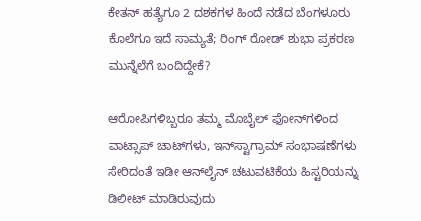ಕೇತನ್‌ ಹತ್ಯೆಗೂ 2 ದಶಕಗಳ ಹಿಂದೆ ನಡೆದ ಬೆಂಗಳೂರು ಕೊಲೆಗೂ ಇದೆ ಸಾಮ್ಯತೆ; ರಿಂಗ್‌ ರೋಡ್‌ ಶುಭಾ ಪ್ರಕರಣ ಮುನ್ನೆಲೆಗೆ ಬಂದಿದ್ದೇಕೆ?

ಆರೋಪಿಗಳಿಬ್ಬರೂ ತಮ್ಮ ಮೊಬೈಲ್ ಫೋನ್‌ಗಳಿಂದ ವಾಟ್ಸಾಪ್ ಚಾಟ್‌ಗಳು, ಇನ್‌ಸ್ಟಾಗ್ರಾಮ್ ಸಂಭಾಷಣೆಗಳು ಸೇರಿದಂತೆ ಇಡೀ ಆನ್‌ಲೈನ್ ಚಟುವಟಿಕೆಯ ಹಿಸ್ಟರಿಯನ್ನು ಡಿಲೀಟ್ ಮಾಡಿರುವುದು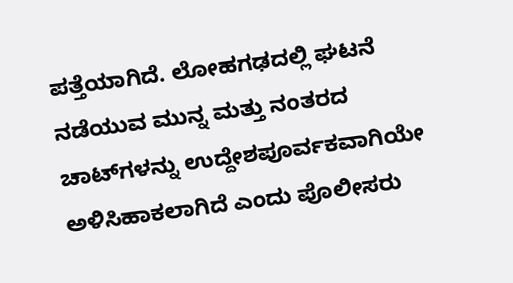ಪತ್ತೆಯಾಗಿದೆ. ಲೋಹಗಢದಲ್ಲಿ ಘಟನೆ ನಡೆಯುವ ಮುನ್ನ ಮತ್ತು ನಂತರದ ಚಾಟ್‌ಗಳನ್ನು ಉದ್ದೇಶಪೂರ್ವಕವಾಗಿಯೇ ಅಳಿಸಿಹಾಕಲಾಗಿದೆ ಎಂದು ಪೊಲೀಸರು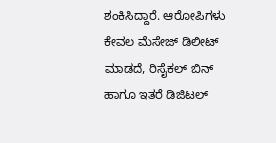ಶಂಕಿಸಿದ್ದಾರೆ. ಆರೋಪಿಗಳು ಕೇವಲ ಮೆಸೇಜ್ ಡಿಲೀಟ್ ಮಾಡದೆ, ರಿಸೈಕಲ್ ಬಿನ್ ಹಾಗೂ ಇತರೆ ಡಿಜಿಟಲ್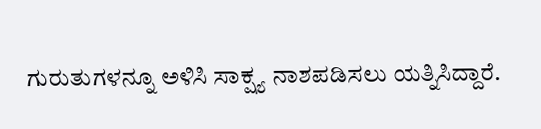ಗುರುತುಗಳನ್ನೂ ಅಳಿಸಿ ಸಾಕ್ಷ್ಯ ನಾಶಪಡಿಸಲು ಯತ್ನಿಸಿದ್ದಾರೆ.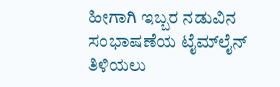ಹೀಗಾಗಿ ಇಬ್ಬರ ನಡುವಿನ ಸಂಭಾಷಣೆಯ ಟೈಮ್‌ಲೈನ್ ತಿಳಿಯಲು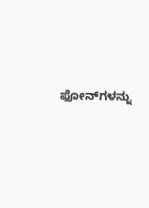ಫೋನ್‌ಗಳನ್ನು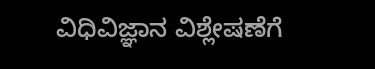ವಿಧಿವಿಜ್ಞಾನ ವಿಶ್ಲೇಷಣೆಗೆ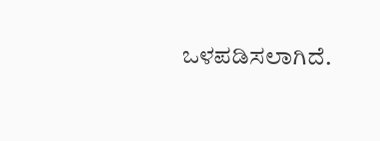ಒಳಪಡಿಸಲಾಗಿದೆ.